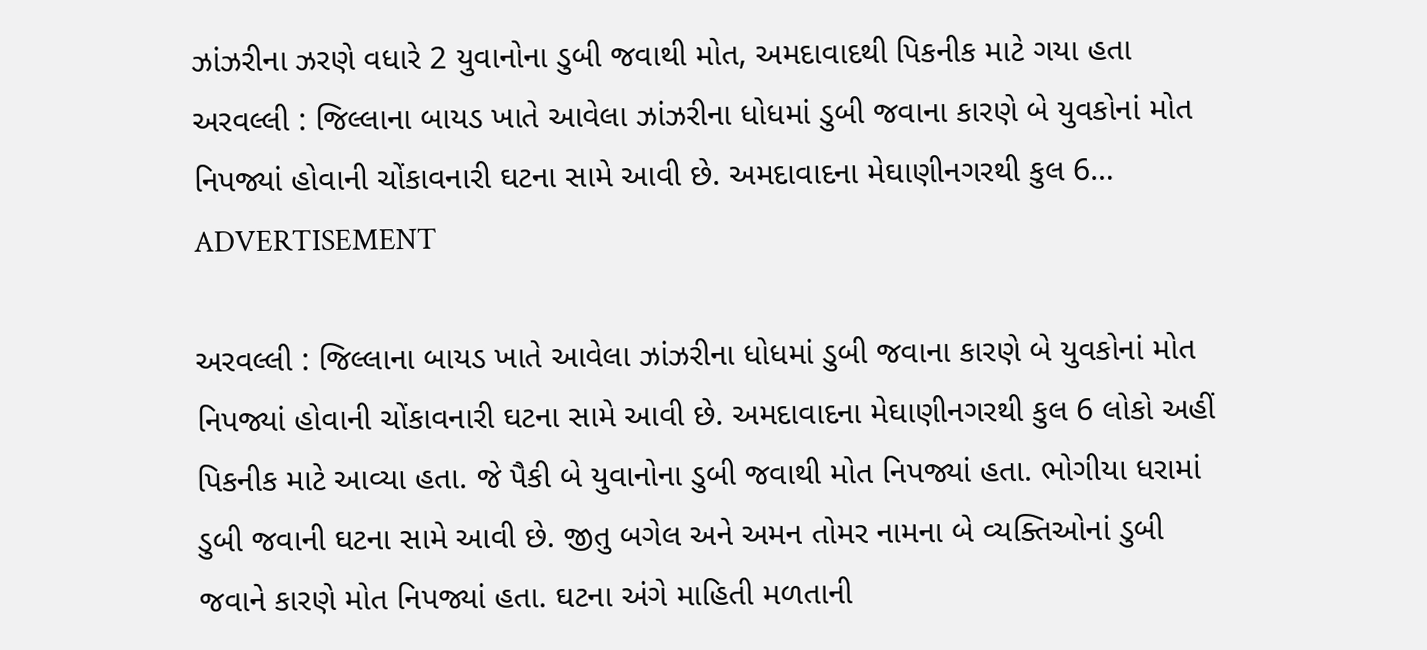ઝાંઝરીના ઝરણે વધારે 2 યુવાનોના ડુબી જવાથી મોત, અમદાવાદથી પિકનીક માટે ગયા હતા
અરવલ્લી : જિલ્લાના બાયડ ખાતે આવેલા ઝાંઝરીના ધોધમાં ડુબી જવાના કારણે બે યુવકોનાં મોત નિપજ્યાં હોવાની ચોંકાવનારી ઘટના સામે આવી છે. અમદાવાદના મેઘાણીનગરથી કુલ 6…
ADVERTISEMENT

અરવલ્લી : જિલ્લાના બાયડ ખાતે આવેલા ઝાંઝરીના ધોધમાં ડુબી જવાના કારણે બે યુવકોનાં મોત નિપજ્યાં હોવાની ચોંકાવનારી ઘટના સામે આવી છે. અમદાવાદના મેઘાણીનગરથી કુલ 6 લોકો અહીં પિકનીક માટે આવ્યા હતા. જે પૈકી બે યુવાનોના ડુબી જવાથી મોત નિપજ્યાં હતા. ભોગીયા ધરામાં ડુબી જવાની ઘટના સામે આવી છે. જીતુ બગેલ અને અમન તોમર નામના બે વ્યક્તિઓનાં ડુબી જવાને કારણે મોત નિપજ્યાં હતા. ઘટના અંગે માહિતી મળતાની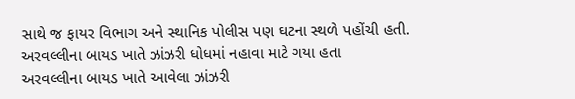સાથે જ ફાયર વિભાગ અને સ્થાનિક પોલીસ પણ ઘટના સ્થળે પહોંચી હતી.
અરવલ્લીના બાયડ ખાતે ઝાંઝરી ધોધમાં નહાવા માટે ગયા હતા
અરવલ્લીના બાયડ ખાતે આવેલા ઝાંઝરી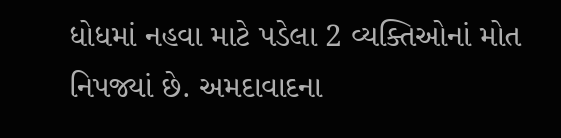ધોધમાં નહવા માટે પડેલા 2 વ્યક્તિઓનાં મોત નિપજ્યાં છે. અમદાવાદના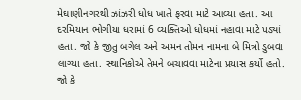મેઘાણીનગરથી ઝાંઝરી ધોધ ખાતે ફરવા માટે આવ્યા હતા. આ દરમિયાન ભોગીયા ધરામાં 6 વ્યક્તિઓ ધોધમાં નહાવા માટે પડ્યાં હતા. જો કે જીતુ બગેલ અને અમન તોમન નામના બે મિત્રો ડુબવા લાગ્યા હતા. સ્થાનિકોએ તેમને બચાવવા માટેના પ્રયાસ કર્યો હતો. જો કે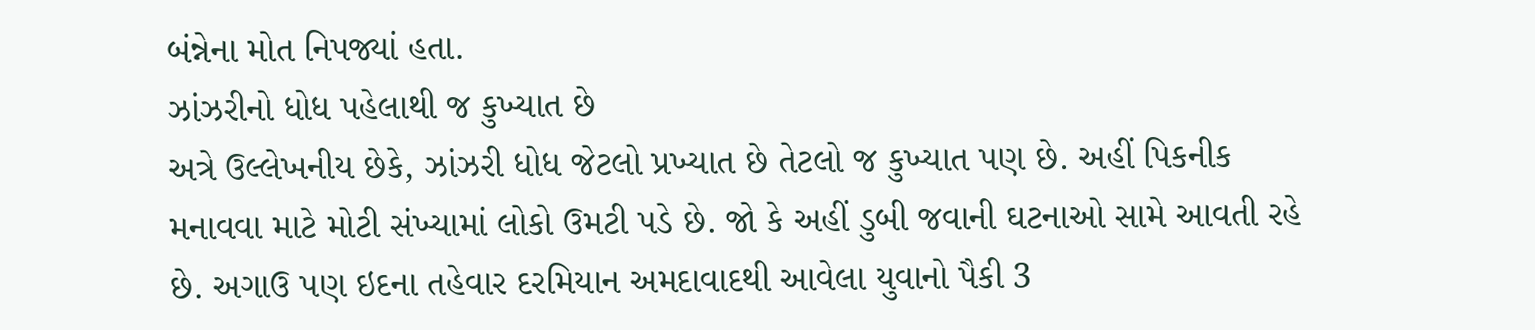બંન્નેના મોત નિપજ્યાં હતા.
ઝાંઝરીનો ધોધ પહેલાથી જ કુખ્યાત છે
અત્રે ઉલ્લેખનીય છેકે, ઝાંઝરી ધોધ જેટલો પ્રખ્યાત છે તેટલો જ કુખ્યાત પણ છે. અહીં પિકનીક મનાવવા માટે મોટી સંખ્યામાં લોકો ઉમટી પડે છે. જો કે અહીં ડુબી જવાની ઘટનાઓ સામે આવતી રહે છે. અગાઉ પણ ઇદના તહેવાર દરમિયાન અમદાવાદથી આવેલા યુવાનો પૈકી 3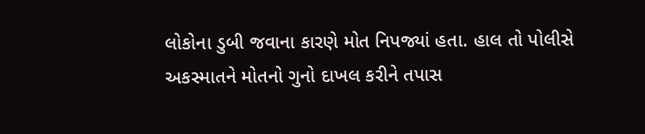લોકોના ડુબી જવાના કારણે મોત નિપજ્યાં હતા. હાલ તો પોલીસે અકસ્માતને મોતનો ગુનો દાખલ કરીને તપાસ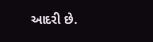આદરી છે.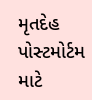મૃતદેહ પોસ્ટમોર્ટમ માટે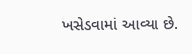ખસેડવામાં આવ્યા છે.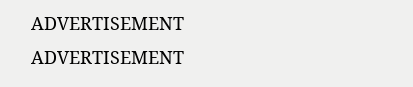ADVERTISEMENT
ADVERTISEMENT